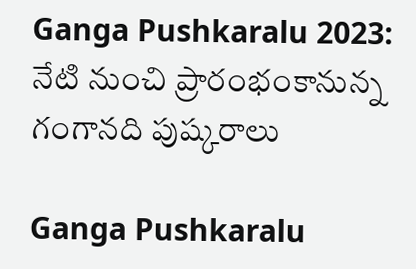Ganga Pushkaralu 2023: నేటి నుంచి ప్రారంభంకానున్న గంగానది పుష్కరాలు

Ganga Pushkaralu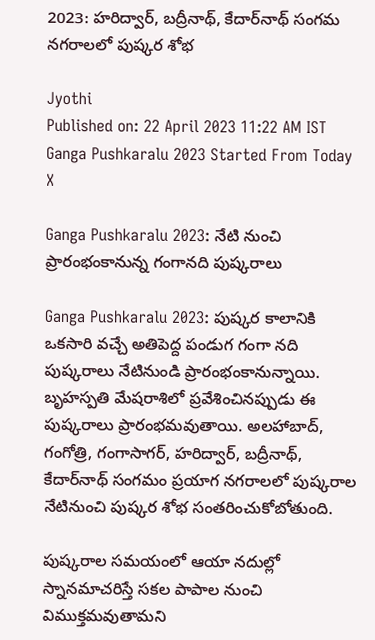2023: హరిద్వార్‌, బద్రీనాథ్‌, కేదార్‌నాథ్‌ సంగమ నగరాలలో పుష్కర శోభ

Jyothi
Published on: 22 April 2023 11:22 AM IST
Ganga Pushkaralu 2023 Started From Today
X

Ganga Pushkaralu 2023: నేటి నుంచి ప్రారంభంకానున్న గంగానది పుష్కరాలు

Ganga Pushkaralu 2023: పుష్కర కాలానికి ఒకసారి వచ్చే అతిపెద్ద పండుగ గంగా నది పుష్కరాలు నేటినుండి ప్రారంభంకానున్నాయి. బృహస్పతి మేషరాశిలో ప్రవేశించినప్పుడు ఈ పుష్కరాలు ప్రారంభమవుతాయి. అలహాబాద్‌, గంగోత్రి, గంగాసాగర్‌, హరిద్వార్‌, బద్రీనాథ్‌, కేదార్‌నాథ్‌ సంగమం ప్రయాగ నగరాలలో పుష్కరాల నేటినుంచి పుష్కర శోభ సంతరించుకోబోతుంది.

పుష్కరాల సమయంలో ఆయా నదుల్లో స్నానమాచరిస్తే సకల పాపాల నుంచి విముక్తమవుతామని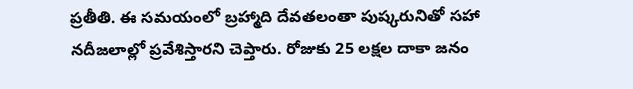ప్రతీతి. ఈ సమయంలో బ్రహ్మాది దేవతలంతా పుష్కరునితో సహా నదీజలాల్లో ప్రవేశిస్తారని చెప్తారు. రోజుకు 25 లక్షల దాకా జనం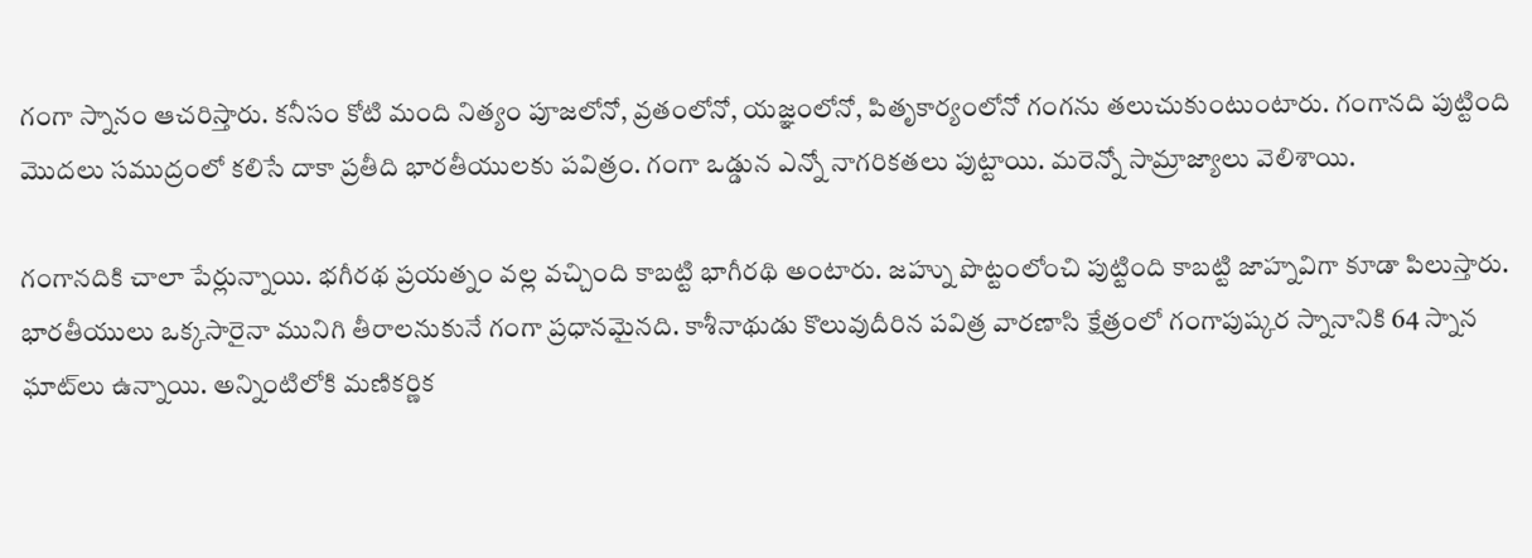గంగా స్నానం ఆచరిస్తారు. కనీసం కోటి మంది నిత్యం పూజలోనో, వ్రతంలోనో, యజ్ఞంలోనో, పితృకార్యంలోనో గంగను తలుచుకుంటుంటారు. గంగానది పుట్టింది మొదలు సముద్రంలో కలిసే దాకా ప్రతీది భారతీయులకు పవిత్రం. గంగా ఒడ్డున ఎన్నో నాగరికతలు పుట్టాయి. మరెన్నో సామ్రాజ్యాలు వెలిశాయి.

గంగానదికి చాలా పేర్లున్నాయి. భగీరథ ప్రయత్నం వల్ల వచ్చింది కాబట్టి భాగీరథి అంటారు. జహ్ను పొట్టంలోంచి పుట్టింది కాబట్టి జాహ్నవిగా కూడా పిలుస్తారు. భారతీయులు ఒక్కసారైనా మునిగి తీరాలనుకునే గంగా ప్రధానమైనది. కాశీనాథుడు కొలువుదీరిన పవిత్ర వారణాసి క్షేత్రంలో గంగాపుష్కర స్నానానికి 64 స్నాన ఘాట్‌లు ఉన్నాయి. అన్నింటిలోకి మణికర్ణిక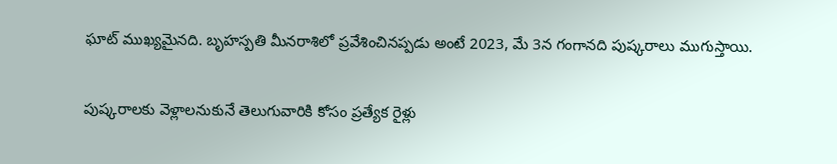ఘాట్‌ ముఖ్యమైనది. బృహస్పతి మీనరాశిలో ప్రవేశించినప్పడు అంటే 2023, మే 3న గంగానది పుష్కరాలు ముగుస్తాయి.

పుష్కరాలకు వెళ్లాలనుకునే తెలుగువారికి కోసం ప్రత్యేక రైళ్లు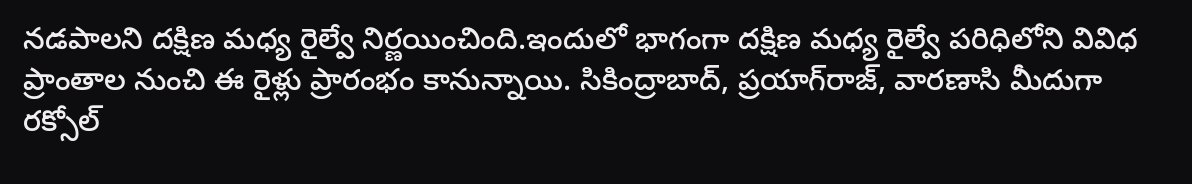నడపాలని దక్షిణ మధ్య రైల్వే నిర్ణయించింది.ఇందులో భాగంగా దక్షిణ మధ్య రైల్వే పరిధిలోని వివిధ ప్రాంతాల నుంచి ఈ రైళ్లు ప్రారంభం కానున్నాయి. సికింద్రాబాద్, ప్రయాగ్‌రాజ్, వారణాసి మీదుగా రక్సోల్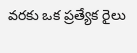వరకు ఒక ప్రత్యేక రైలు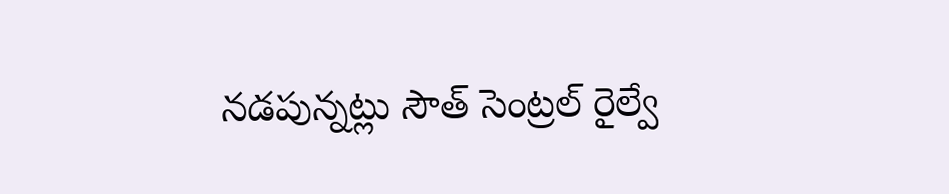నడపున్నట్లు సౌత్ సెంట్రల్ రైల్వే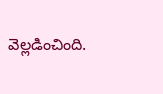వెల్లడించింది.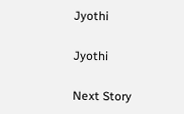Jyothi

Jyothi

Next Story